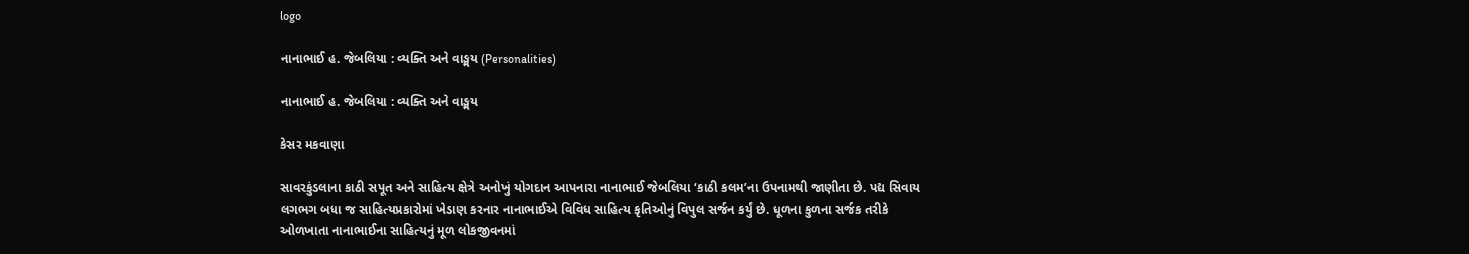logo

નાનાભાઈ હ. જેબલિયા : વ્યક્તિ અને વાઙ્મય (Personalities)

નાનાભાઈ હ. જેબલિયા : વ્યક્તિ અને વાઙ્મય

કેસર મકવાણા

સાવરકુંડલાના કાઠી સપૂત અને સાહિત્ય ક્ષેત્રે અનોખું યોગદાન આપનારા નાનાભાઈ જેબલિયા ‘કાઠી કલમ’ના ઉપનામથી જાણીતા છે. પદ્ય સિવાય લગભગ બધા જ સાહિત્યપ્રકારોમાં ખેડાણ કરનાર નાનાભાઈએ વિવિધ સાહિત્ય કૃતિઓનું વિપુલ સર્જન કર્યું છે. ધૂળના કુળના સર્જક તરીકે ઓળખાતા નાનાભાઈના સાહિત્યનું મૂળ લોકજીવનમાં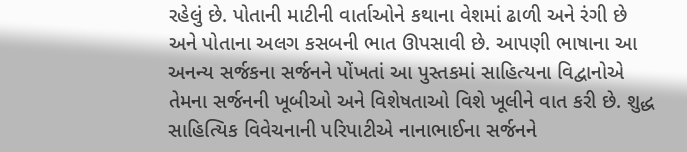રહેલું છે. પોતાની માટીની વાર્તાઓને કથાના વેશમાં ઢાળી અને રંગી છે અને પોતાના અલગ કસબની ભાત ઊપસાવી છે. આપણી ભાષાના આ અનન્ય સર્જકના સર્જનને પોંખતાં આ પુસ્તકમાં સાહિત્યના વિદ્વાનોએ તેમના સર્જનની ખૂબીઓ અને વિશેષતાઓ વિશે ખૂલીને વાત કરી છે. શુદ્ધ સાહિત્યિક વિવેચનાની પરિપાટીએ નાનાભાઈના સર્જનને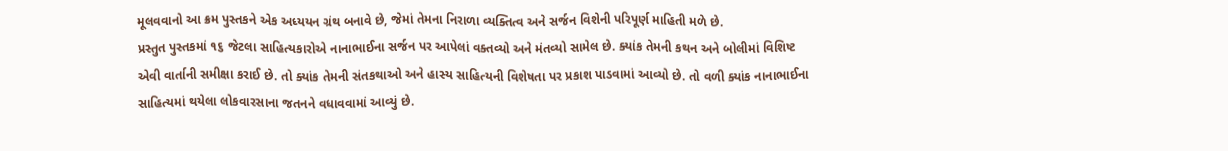મૂલવવાનો આ ક્રમ પુસ્તકને એક અધ્યયન ગ્રંથ બનાવે છે, જેમાં તેમના નિરાળા વ્યક્તિત્વ અને સર્જન વિશેની પરિપૂર્ણ માહિતી મળે છે.
પ્રસ્તુત પુસ્તકમાં ૧૬ જેટલા સાહિત્યકારોએ નાનાભાઈના સર્જન પર આપેલાં વક્તવ્યો અને મંતવ્યો સામેલ છે. ક્યાંક તેમની કથન અને બોલીમાં વિશિષ્ટ એવી વાર્તાની સમીક્ષા કરાઈ છે. તો ક્યાંક તેમની સંતકથાઓ અને હાસ્ય સાહિત્યની વિશેષતા પર પ્રકાશ પાડવામાં આવ્યો છે. તો વળી ક્યાંક નાનાભાઈના સાહિત્યમાં થયેલા લોકવારસાના જતનને વધાવવામાં આવ્યું છે.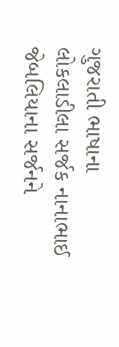ગુજરાતી ભાષાના લોકલાડીલા સર્જક નાનાભાઈ જેબલિયાના સર્જનને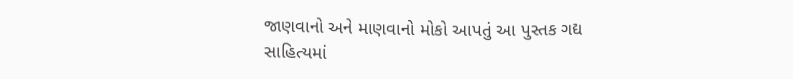જાણવાનો અને માણવાનો મોકો આપતું આ પુસ્તક ગદ્ય સાહિત્યમાં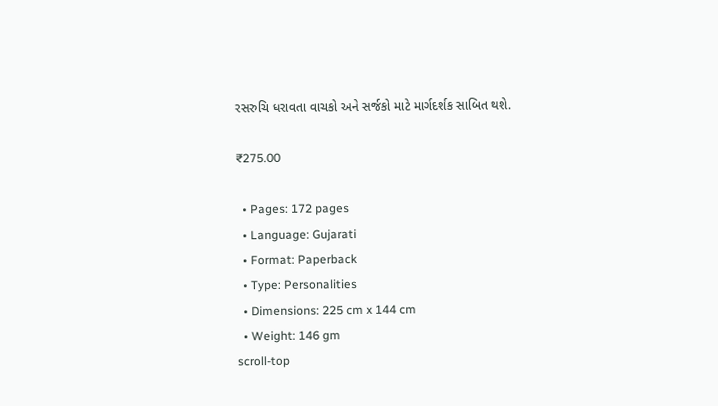રસરુચિ ધરાવતા વાચકો અને સર્જકો માટે માર્ગદર્શક સાબિત થશે.

₹275.00

  • Pages: 172 pages
  • Language: Gujarati
  • Format: Paperback
  • Type: Personalities
  • Dimensions: 225 cm x 144 cm
  • Weight: 146 gm
scroll-top